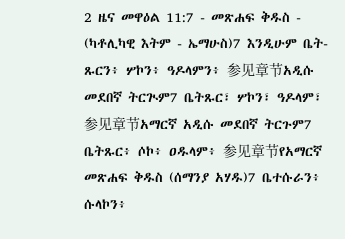2 ዜና መዋዕል 11:7 - መጽሐፍ ቅዱስ - (ካቶሊካዊ እትም - ኤማሁስ)7 እንዲሁም ቤት-ጹርን፥ ሦኮን፥ ዓዶላምን፥ 参见章节አዲሱ መደበኛ ትርጒም7 ቤትጹር፣ ሦኮን፣ ዓዶላም፣ 参见章节አማርኛ አዲሱ መደበኛ ትርጉም7 ቤትጹር፥ ሶኮ፥ ዐዱላም፥ 参见章节የአማርኛ መጽሐፍ ቅዱስ (ሰማንያ አሃዱ)7 ቤተሱራን፥ ሱላኮን፥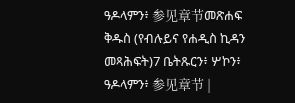ዓዶላምን፥ 参见章节መጽሐፍ ቅዱስ (የብሉይና የሐዲስ ኪዳን መጻሕፍት)7 ቤትጹርን፥ ሦኮን፥ ዓዶላምን፥ 参见章节 |